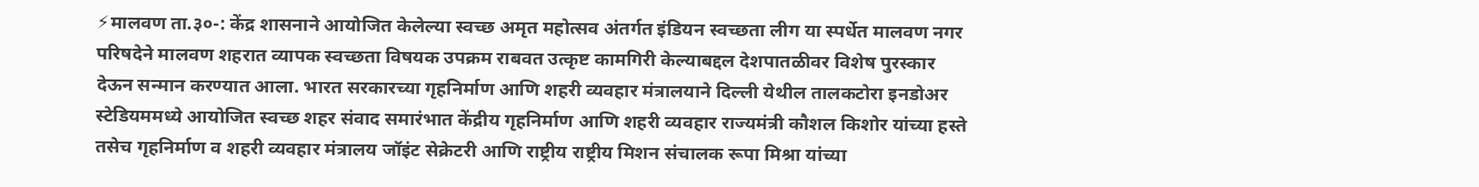⚡मालवण ता.३०-: केंद्र शासनाने आयोजित केलेल्या स्वच्छ अमृत महोत्सव अंतर्गत इंडियन स्वच्छता लीग या स्पर्धेत मालवण नगर परिषदेने मालवण शहरात व्यापक स्वच्छता विषयक उपक्रम राबवत उत्कृष्ट कामगिरी केल्याबद्दल देशपातळीवर विशेष पुरस्कार देऊन सन्मान करण्यात आला. भारत सरकारच्या गृहनिर्माण आणि शहरी व्यवहार मंत्रालयाने दिल्ली येथील तालकटोरा इनडोअर स्टेडियममध्ये आयोजित स्वच्छ शहर संवाद समारंभात केंद्रीय गृहनिर्माण आणि शहरी व्यवहार राज्यमंत्री कौशल किशोर यांच्या हस्ते तसेच गृहनिर्माण व शहरी व्यवहार मंत्रालय जॉइंट सेक्रेटरी आणि राष्ट्रीय राष्ट्रीय मिशन संचालक रूपा मिश्रा यांच्या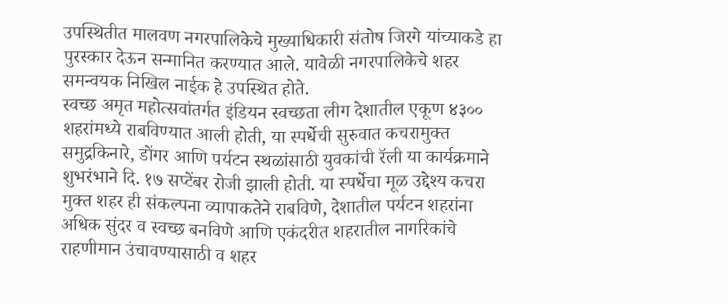उपस्थितीत मालवण नगरपालिकेचे मुख्याधिकारी संतोष जिरगे यांच्याकडे हा पुरस्कार देऊन सन्मानित करण्यात आले. यावेळी नगरपालिकेचे शहर समन्वयक निखिल नाईक हे उपस्थित होते.
स्वच्छ अमृत महोत्सवांतर्गत इंडियन स्वच्छता लीग देशातील एकूण ४३०० शहरांमध्ये राबविण्यात आली होती, या स्पर्धेची सुरुवात कचरामुक्त समुद्रकिनारे, डोंगर आणि पर्यटन स्थळांसाठी युवकांची रॅली या कार्यक्रमाने शुभरंभाने दि. १७ सप्टेंबर रोजी झाली होती. या स्पर्धेचा मूळ उद्देश्य कचरा मुक्त शहर ही संकल्पना व्यापाकतेने राबविणे, देशातील पर्यटन शहरांना अधिक सुंदर व स्वच्छ बनविणे आणि एकंदरीत शहरातील नागरिकांचे राहणीमान उंचावण्यासाठी व शहर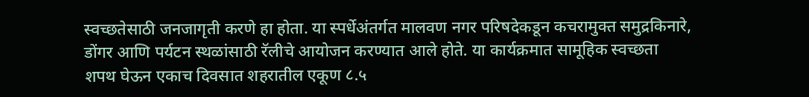स्वच्छतेसाठी जनजागृती करणे हा होता. या स्पर्धेअंतर्गत मालवण नगर परिषदेकडून कचरामुक्त समुद्रकिनारे, डोंगर आणि पर्यटन स्थळांसाठी रॅलीचे आयोजन करण्यात आले होते. या कार्यक्रमात सामूहिक स्वच्छता शपथ घेऊन एकाच दिवसात शहरातील एकूण ८.५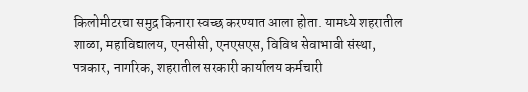किलोमीटरचा समुद्र किनारा स्वच्छ करण्यात आला होता. यामध्ये शहरातील शाळा, महाविद्यालय, एनसीसी, एनएसएस, विविध सेवाभावी संस्था, पत्रकार, नागरिक, शहरातील सरकारी कार्यालय कर्मचारी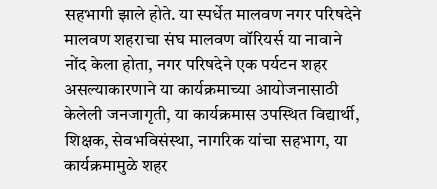सहभागी झाले होते. या स्पर्धेत मालवण नगर परिषदेने मालवण शहराचा संघ मालवण वॉरियर्स या नावाने नोंद केला होता, नगर परिषदेने एक पर्यटन शहर असल्याकारणाने या कार्यक्रमाच्या आयोजनासाठी केलेली जनजागृती, या कार्यक्रमास उपस्थित विद्यार्थी, शिक्षक, सेवभविसंस्था, नागरिक यांचा सहभाग, या कार्यक्रमामुळे शहर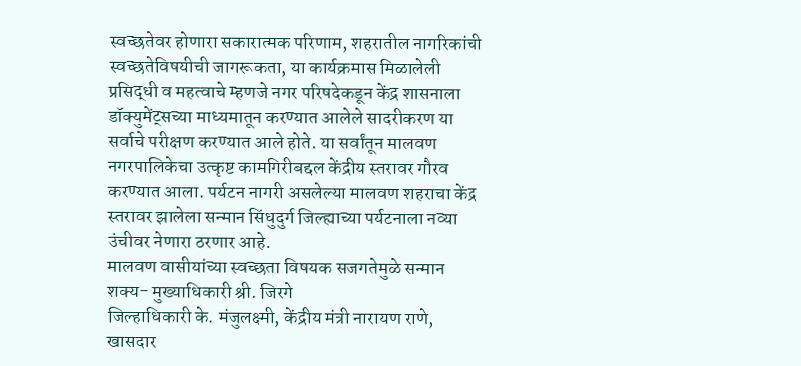स्वच्छतेवर होणारा सकारात्मक परिणाम, शहरातील नागरिकांची स्वच्छतेविषयीची जागरूकता, या कार्यक्रमास मिळालेली प्रसिद्धी व महत्वाचे म्हणजे नगर परिषदेकडून केंद्र शासनाला डॉक्युमेंट्सच्या माध्यमातून करण्यात आलेले सादरीकरण या सर्वाचे परीक्षण करण्यात आले होते. या सर्वांतून मालवण नगरपालिकेचा उत्कृष्ट कामगिरीबद्दल केंद्रीय स्तरावर गौरव करण्यात आला. पर्यटन नागरी असलेल्या मालवण शहराचा केंद्र स्तरावर झालेला सन्मान सिंधुदुर्ग जिल्ह्याच्या पर्यटनाला नव्या उंचीवर नेणारा ठरणार आहे.
मालवण वासीयांच्या स्वच्छता विषयक सजगतेमुळे सन्मान शक्य- मुख्याधिकारी श्री. जिरगे
जिल्हाधिकारी के. मंजुलक्ष्मी, केंद्रीय मंत्री नारायण राणे, खासदार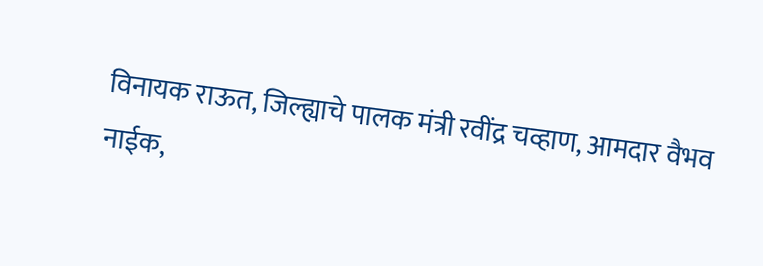विनायक राऊत, जिल्ह्याचे पालक मंत्री रवींद्र चव्हाण, आमदार वैभव नाईक,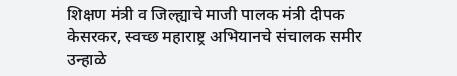शिक्षण मंत्री व जिल्ह्याचे माजी पालक मंत्री दीपक केसरकर, स्वच्छ महाराष्ट्र अभियानचे संचालक समीर उन्हाळे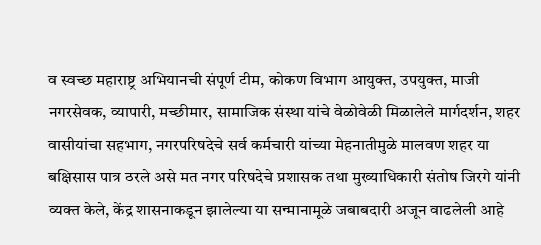व स्वच्छ महाराष्ट्र अभियानची संपूर्ण टीम, कोकण विभाग आयुक्त, उपयुक्त, माजी नगरसेवक, व्यापारी, मच्छीमार, सामाजिक संस्था यांचे वेळोवेळी मिळालेले मार्गदर्शन, शहर वासीयांचा सहभाग, नगरपरिषदेचे सर्व कर्मचारी यांच्या मेहनातीमुळे मालवण शहर या बक्षिसास पात्र ठरले असे मत नगर परिषदेचे प्रशासक तथा मुख्याधिकारी संतोष जिरगे यांनी व्यक्त केले, केंद्र शासनाकडून झालेल्या या सन्मानामूळे जबाबदारी अजून वाढलेली आहे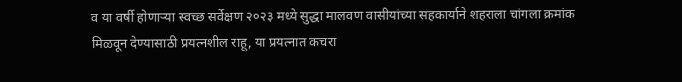व या वर्षी होणाऱ्या स्वच्छ सर्वेक्षण २०२३ मध्ये सुद्धा मालवण वासीयांच्या सहकार्याने शहराला चांगला क्रमांक मिळवून देण्यासाठी प्रयत्नशील राहू, या प्रयत्नात कचरा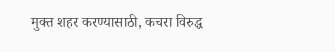मुक्त शहर करण्यासाठी, कचरा विरुद्ध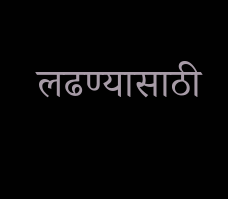लढण्यासाठी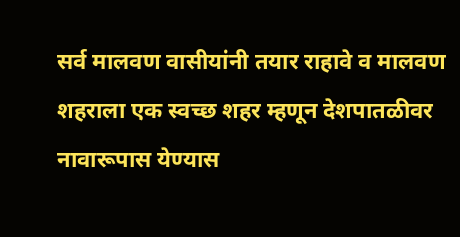सर्व मालवण वासीयांनी तयार राहावे व मालवण शहराला एक स्वच्छ शहर म्हणून देशपातळीवर नावारूपास येण्यास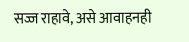सज्ज राहावे, असे आवाहनही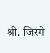श्री. जिरगे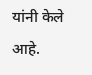यांनी केले आहे.